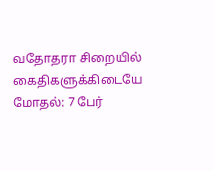வதோதரா சிறையில் கைதிகளுக்கிடையே மோதல்: 7 பேர்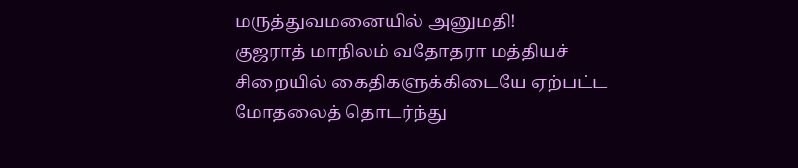மருத்துவமனையில் அனுமதி!
குஜராத் மாநிலம் வதோதரா மத்தியச் சிறையில் கைதிகளுக்கிடையே ஏற்பட்ட மோதலைத் தொடர்ந்து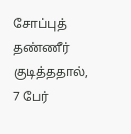சோப்புத் தண்ணீர் குடித்ததால், 7 பேர்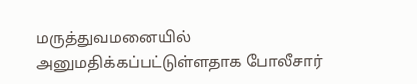மருத்துவமனையில் அனுமதிக்கப்பட்டுள்ளதாக போலீசார்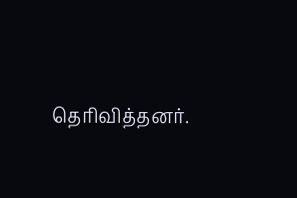தெரிவித்தனர்.